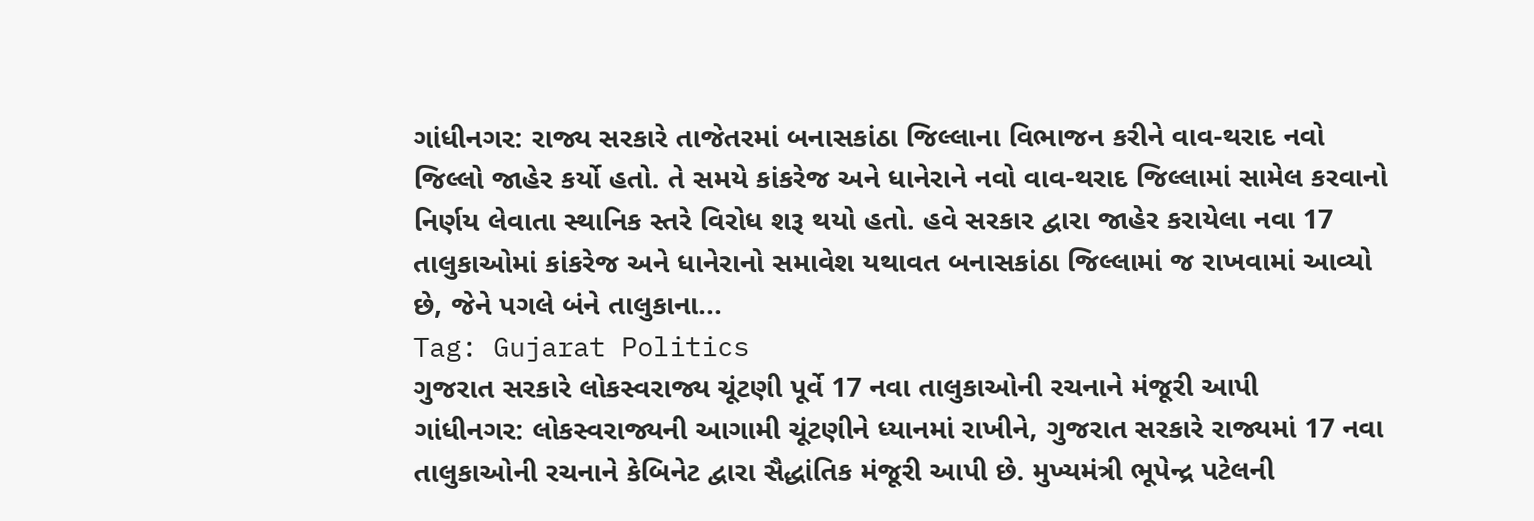ગાંધીનગર: રાજ્ય સરકારે તાજેતરમાં બનાસકાંઠા જિલ્લાના વિભાજન કરીને વાવ-થરાદ નવો જિલ્લો જાહેર કર્યો હતો. તે સમયે કાંકરેજ અને ધાનેરાને નવો વાવ-થરાદ જિલ્લામાં સામેલ કરવાનો નિર્ણય લેવાતા સ્થાનિક સ્તરે વિરોધ શરૂ થયો હતો. હવે સરકાર દ્વારા જાહેર કરાયેલા નવા 17 તાલુકાઓમાં કાંકરેજ અને ધાનેરાનો સમાવેશ યથાવત બનાસકાંઠા જિલ્લામાં જ રાખવામાં આવ્યો છે, જેને પગલે બંને તાલુકાના...
Tag: Gujarat Politics
ગુજરાત સરકારે લોકસ્વરાજ્ય ચૂંટણી પૂર્વે 17 નવા તાલુકાઓની રચનાને મંજૂરી આપી
ગાંધીનગર: લોકસ્વરાજ્યની આગામી ચૂંટણીને ધ્યાનમાં રાખીને, ગુજરાત સરકારે રાજ્યમાં 17 નવા તાલુકાઓની રચનાને કેબિનેટ દ્વારા સૈદ્ધાંતિક મંજૂરી આપી છે. મુખ્યમંત્રી ભૂપેન્દ્ર પટેલની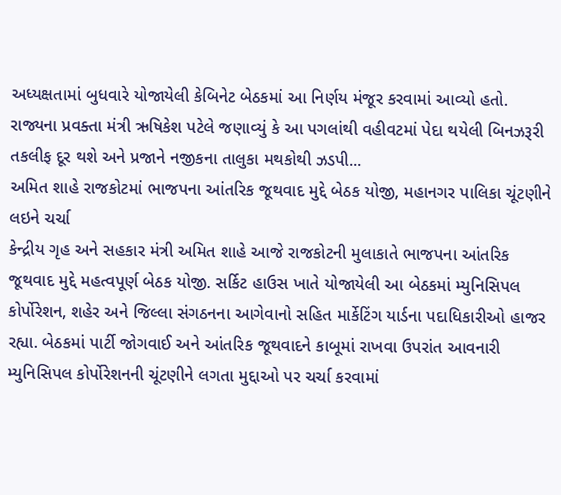અધ્યક્ષતામાં બુધવારે યોજાયેલી કેબિનેટ બેઠકમાં આ નિર્ણય મંજૂર કરવામાં આવ્યો હતો. રાજ્યના પ્રવક્તા મંત્રી ઋષિકેશ પટેલે જણાવ્યું કે આ પગલાંથી વહીવટમાં પેદા થયેલી બિનઝરૂરી તકલીફ દૂર થશે અને પ્રજાને નજીકના તાલુકા મથકોથી ઝડપી...
અમિત શાહે રાજકોટમાં ભાજપના આંતરિક જૂથવાદ મુદ્દે બેઠક યોજી, મહાનગર પાલિકા ચૂંટણીને લઇને ચર્ચા
કેન્દ્રીય ગૃહ અને સહકાર મંત્રી અમિત શાહે આજે રાજકોટની મુલાકાતે ભાજપના આંતરિક જૂથવાદ મુદ્દે મહત્વપૂર્ણ બેઠક યોજી. સર્કિટ હાઉસ ખાતે યોજાયેલી આ બેઠકમાં મ્યુનિસિપલ કોર્પોરેશન, શહેર અને જિલ્લા સંગઠનના આગેવાનો સહિત માર્કેટિંગ યાર્ડના પદાધિકારીઓ હાજર રહ્યા. બેઠકમાં પાર્ટી જોગવાઈ અને આંતરિક જૂથવાદને કાબૂમાં રાખવા ઉપરાંત આવનારી મ્યુનિસિપલ કોર્પોરેશનની ચૂંટણીને લગતા મુદ્દાઓ પર ચર્ચા કરવામાં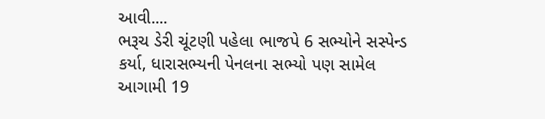આવી....
ભરૂચ ડેરી ચૂંટણી પહેલા ભાજપે 6 સભ્યોને સસ્પેન્ડ કર્યા, ધારાસભ્યની પેનલના સભ્યો પણ સામેલ
આગામી 19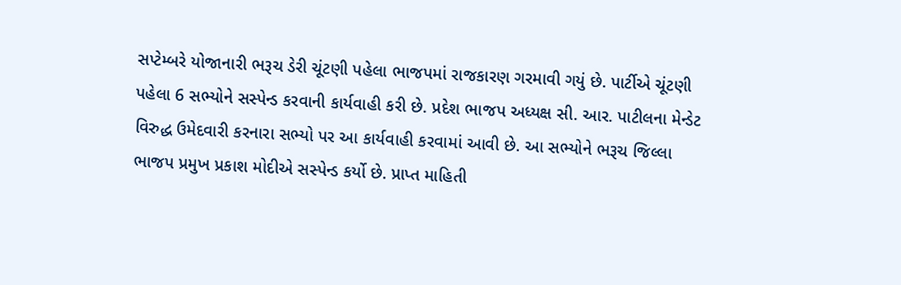સપ્ટેમ્બરે યોજાનારી ભરૂચ ડેરી ચૂંટણી પહેલા ભાજપમાં રાજકારણ ગરમાવી ગયું છે. પાર્ટીએ ચૂંટણી પહેલા 6 સભ્યોને સસ્પેન્ડ કરવાની કાર્યવાહી કરી છે. પ્રદેશ ભાજપ અધ્યક્ષ સી. આર. પાટીલના મેન્ડેટ વિરુદ્ધ ઉમેદવારી કરનારા સભ્યો પર આ કાર્યવાહી કરવામાં આવી છે. આ સભ્યોને ભરૂચ જિલ્લા ભાજપ પ્રમુખ પ્રકાશ મોદીએ સસ્પેન્ડ કર્યો છે. પ્રાપ્ત માહિતી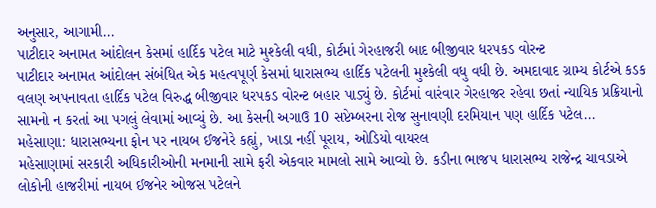અનુસાર, આગામી...
પાટીદાર અનામત આંદોલન કેસમાં હાર્દિક પટેલ માટે મુશ્કેલી વધી, કોર્ટમાં ગેરહાજરી બાદ બીજીવાર ધરપકડ વોરન્ટ
પાટીદાર અનામત આંદોલન સંબંધિત એક મહત્વપૂર્ણ કેસમાં ધારાસભ્ય હાર્દિક પટેલની મુશ્કેલી વધુ વધી છે. અમદાવાદ ગ્રામ્ય કોર્ટએ કડક વલણ અપનાવતા હાર્દિક પટેલ વિરુદ્ધ બીજીવાર ધરપકડ વોરન્ટ બહાર પાડ્યું છે. કોર્ટમાં વારંવાર ગેરહાજર રહેવા છતાં ન્યાયિક પ્રક્રિયાનો સામનો ન કરતાં આ પગલું લેવામાં આવ્યું છે. આ કેસની અગાઉ 10 સપ્ટેમ્બરના રોજ સુનાવણી દરમિયાન પણ હાર્દિક પટેલ...
મહેસાણા: ધારાસભ્યના ફોન પર નાયબ ઈજનેરે કહ્યું, ખાડા નહીં પૂરાય, ઓડિયો વાયરલ
મહેસાણામાં સરકારી અધિકારીઓની મનમાની સામે ફરી એકવાર મામલો સામે આવ્યો છે. કડીના ભાજપ ધારાસભ્ય રાજેન્દ્ર ચાવડાએ લોકોની હાજરીમાં નાયબ ઈજનેર ઓજસ પટેલને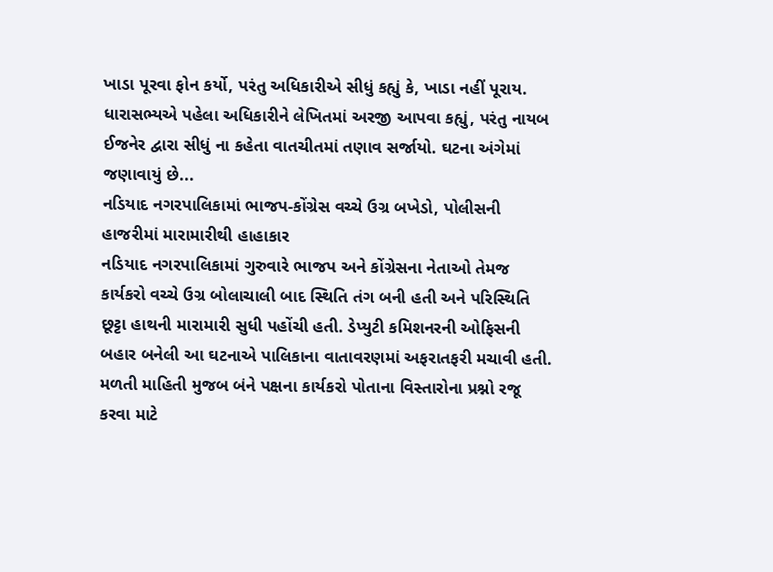ખાડા પૂરવા ફોન કર્યો, પરંતુ અધિકારીએ સીધું કહ્યું કે, ખાડા નહીં પૂરાય. ધારાસભ્યએ પહેલા અધિકારીને લેખિતમાં અરજી આપવા કહ્યું, પરંતુ નાયબ ઈજનેર દ્વારા સીધું ના કહેતા વાતચીતમાં તણાવ સર્જાયો. ઘટના અંગેમાં જણાવાયું છે...
નડિયાદ નગરપાલિકામાં ભાજપ-કોંગ્રેસ વચ્ચે ઉગ્ર બખેડો, પોલીસની હાજરીમાં મારામારીથી હાહાકાર
નડિયાદ નગરપાલિકામાં ગુરુવારે ભાજપ અને કોંગ્રેસના નેતાઓ તેમજ કાર્યકરો વચ્ચે ઉગ્ર બોલાચાલી બાદ સ્થિતિ તંગ બની હતી અને પરિસ્થિતિ છૂટ્ટા હાથની મારામારી સુધી પહોંચી હતી. ડેપ્યુટી કમિશનરની ઓફિસની બહાર બનેલી આ ઘટનાએ પાલિકાના વાતાવરણમાં અફરાતફરી મચાવી હતી. મળતી માહિતી મુજબ બંને પક્ષના કાર્યકરો પોતાના વિસ્તારોના પ્રશ્નો રજૂ કરવા માટે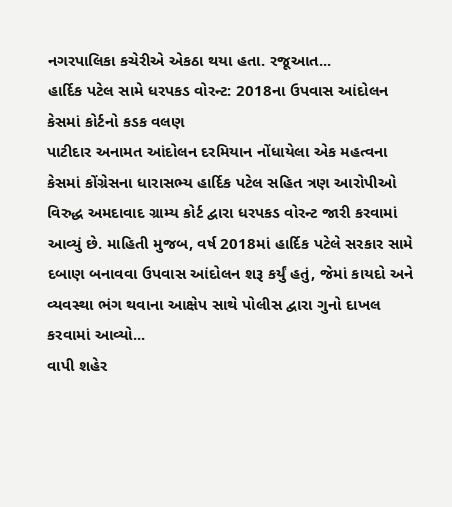નગરપાલિકા કચેરીએ એકઠા થયા હતા. રજૂઆત...
હાર્દિક પટેલ સામે ધરપકડ વોરન્ટ: 2018ના ઉપવાસ આંદોલન કેસમાં કોર્ટનો કડક વલણ
પાટીદાર અનામત આંદોલન દરમિયાન નોંધાયેલા એક મહત્વના કેસમાં કોંગ્રેસના ધારાસભ્ય હાર્દિક પટેલ સહિત ત્રણ આરોપીઓ વિરુદ્ધ અમદાવાદ ગ્રામ્ય કોર્ટ દ્વારા ધરપકડ વોરન્ટ જારી કરવામાં આવ્યું છે. માહિતી મુજબ, વર્ષ 2018માં હાર્દિક પટેલે સરકાર સામે દબાણ બનાવવા ઉપવાસ આંદોલન શરૂ કર્યું હતું, જેમાં કાયદો અને વ્યવસ્થા ભંગ થવાના આક્ષેપ સાથે પોલીસ દ્વારા ગુનો દાખલ કરવામાં આવ્યો...
વાપી શહેર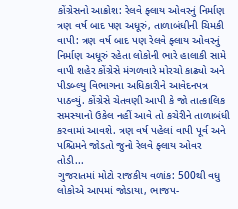કોંગ્રેસનો આક્રોશ: રેલવે ફ્લાય ઓવરનું નિર્માણ ત્રણ વર્ષ બાદ પણ અધૂરું, તાળાબંધીની ચિમકી
વાપી: ત્રણ વર્ષ બાદ પણ રેલવે ફ્લાય ઓવરનું નિર્માણ અધૂરું રહેતા લોકોની ભારે હાલાકી સામે વાપી શહેર કોંગ્રેસે મંગળવારે મોરચો કાઢ્યો અને પીડબ્લ્યુ વિભાગના અધિકારીને આવેદનપત્ર પાઠવ્યું. કોંગ્રેસે ચેતવણી આપી કે જો તાત્કાલિક સમસ્યાનો ઉકેલ નહીં આવે તો કચેરીને તાળાબંધી કરવામાં આવશે. ત્રણ વર્ષ પહેલાં વાપી પૂર્વ અને પશ્ચિમને જોડતો જુનો રેલવે ફ્લાય ઓવર તોડી...
ગુજરાતમાં મોટો રાજકીય વળાંક: 500થી વધુ લોકોએ આપમાં જોડાયા, ભાજપ-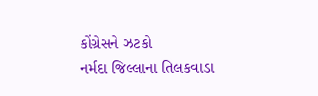કોંગ્રેસને ઝટકો
નર્મદા જિલ્લાના તિલકવાડા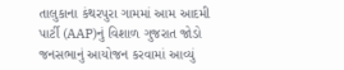તાલુકાના કંથરપુરા ગામમાં આમ આદમી પાર્ટી (AAP)નું વિશાળ ગુજરાત જોડો જનસભાનું આયોજન કરવામાં આવ્યું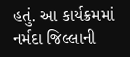હતું. આ કાર્યક્રમમાં નર્મદા જિલ્લાની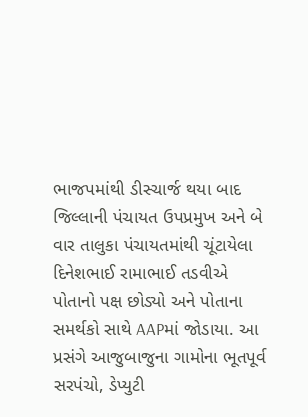ભાજપમાંથી ડીસ્ચાર્જ થયા બાદ જિલ્લાની પંચાયત ઉપપ્રમુખ અને બે વાર તાલુકા પંચાયતમાંથી ચૂંટાયેલા દિનેશભાઈ રામાભાઈ તડવીએ પોતાનો પક્ષ છોડ્યો અને પોતાના સમર્થકો સાથે AAPમાં જોડાયા. આ પ્રસંગે આજુબાજુના ગામોના ભૂતપૂર્વ સરપંચો, ડેપ્યુટી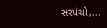સરપંચો,...